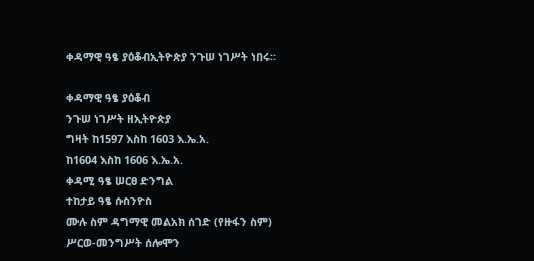ቀዳማዊ ዓፄ ያዕቆብኢትዮጵያ ንጉሠ ነገሥት ነበሩ።

ቀዳማዊ ዓፄ ያዕቆብ
ንጉሠ ነገሥት ዘኢትዮጵያ
ግዛት ከ1597 እስከ 1603 እ.ኤ.አ.
ከ1604 እስከ 1606 እ.ኤ.አ.
ቀዳሚ ዓፄ ሠርፀ ድንግል
ተከታይ ዓፄ ሱስንዮስ
ሙሉ ስም ዳግማዊ መልአክ ሰገድ (የዙፋን ስም)
ሥርወ-መንግሥት ሰሎሞን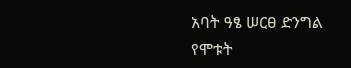አባት ዓፄ ሠርፀ ድንግል
የሞቱት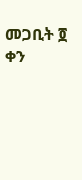መጋቢት ፬ ቀን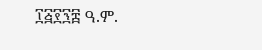፲፭፻፺፰ ዓ.ም.